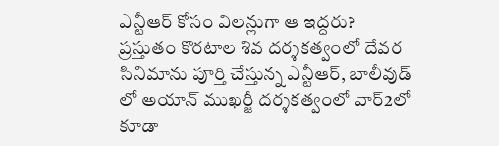ఎన్టీఆర్ కోసం విలన్లుగా ఆ ఇద్దరు?
ప్రస్తుతం కొరటాల శివ దర్శకత్వంలో దేవర సినిమాను పూర్తి చేస్తున్న ఎన్టీఆర్, బాలీవుడ్ లో అయాన్ ముఖర్జీ దర్శకత్వంలో వార్2లో కూడా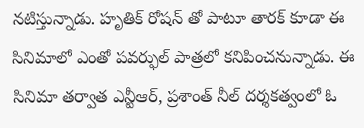నటిస్తున్నాడు. హృతిక్ రోషన్ తో పాటూ తారక్ కూడా ఈ సినిమాలో ఎంతో పవర్ఫుల్ పాత్రలో కనిపించనున్నాడు. ఈ సినిమా తర్వాత ఎన్టీఆర్, ప్రశాంత్ నీల్ దర్శకత్వంలో ఓ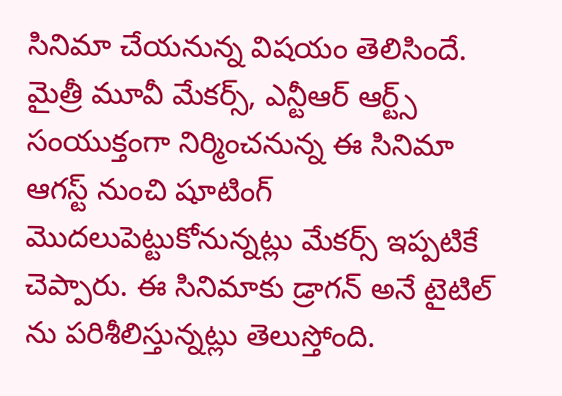సినిమా చేయనున్న విషయం తెలిసిందే.
మైత్రీ మూవీ మేకర్స్, ఎన్టీఆర్ ఆర్ట్స్ సంయుక్తంగా నిర్మించనున్న ఈ సినిమా ఆగస్ట్ నుంచి షూటింగ్ మొదలుపెట్టుకోనున్నట్లు మేకర్స్ ఇప్పటికే చెప్పారు. ఈ సినిమాకు డ్రాగన్ అనే టైటిల్ ను పరిశీలిస్తున్నట్లు తెలుస్తోంది.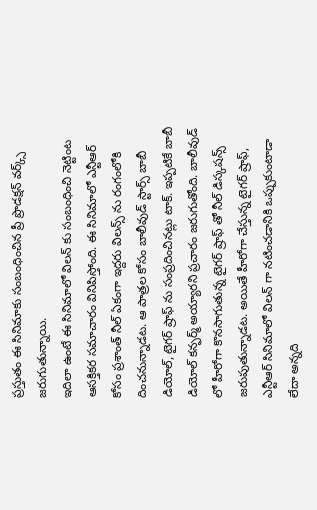ప్రస్తుతం ఈ సినిమాకు సంబంధించిన ప్రీ ప్రొడక్షన్ వర్క్స్ జరుగుతున్నాయి.
ఇదిలా ఉంటే ఈ సినిమాలో విలన్ కు సంబంధించి నెట్టింట ఆసక్తికర సమాచారం వినిపిస్తోంది. ఈ సినిమాలో ఎన్టీఆర్ కోసం ప్రశాంత్ నీల్ ఏకంగా ఇద్దరు విలన్స్ ను రంగంలోకి దించనున్నాడట. ఆ పాత్రల కోసం బాలీవుడ్ స్టార్స్ బాబీ డియోల్, టైగర్ ష్రాఫ్ ను సంప్రదించినట్లు టాక్. ఇప్పటికే బాబీ డియోల్ కన్ఫర్మ్ అయ్యారని ప్రచారం జరుగుతోంది. బాలీవుడ్ లో హీరోగా కొనసాగుతున్న టైగర్ ష్రాఫ్ తో నీల్ డిస్కషన్స్ జరుపుతున్నాడట. అయితే హీరోగా చేస్తున్న టైగర్ ష్రాఫ్, ఎన్టీఆర్ సినిమాలో విలన్ గా నటించడానికి ఒప్పుకుంటాడా లేదా అన్నది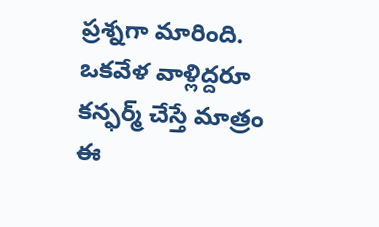ప్రశ్నగా మారింది. ఒకవేళ వాళ్లిద్దరూ కన్ఫర్మ్ చేస్తే మాత్రం ఈ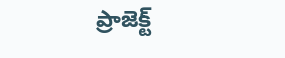ప్రాజెక్ట్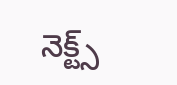నెక్ట్స్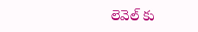లెవెల్ కు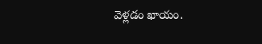వెళ్లడం ఖాయం.